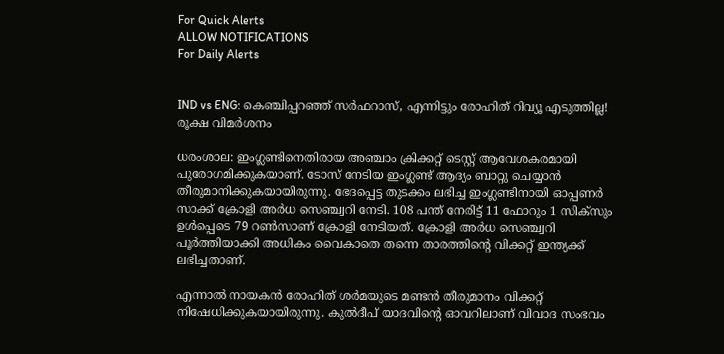For Quick Alerts
ALLOW NOTIFICATIONS
For Daily Alerts


IND vs ENG: കെഞ്ചിപ്പറഞ്ഞ് സര്‍ഫറാസ്, എന്നിട്ടും രോഹിത് റിവ്യൂ എടുത്തില്ല! രൂക്ഷ വിമര്‍ശനം

ധരംശാല: ഇംഗ്ലണ്ടിനെതിരായ അഞ്ചാം ക്രിക്കറ്റ് ടെസ്റ്റ് ആവേശകരമായി പുരോഗമിക്കുകയാണ്. ടോസ് നേടിയ ഇംഗ്ലണ്ട് ആദ്യം ബാറ്റു ചെയ്യാന്‍ തീരുമാനിക്കുകയായിരുന്നു. ഭേദപ്പെട്ട തുടക്കം ലഭിച്ച ഇംഗ്ലണ്ടിനായി ഓപ്പണര്‍ സാക്ക് ക്രോളി അര്‍ധ സെഞ്ച്വറി നേടി. 108 പന്ത് നേരിട്ട് 11 ഫോറും 1 സിക്‌സും ഉള്‍പ്പെടെ 79 റണ്‍സാണ് ക്രോളി നേടിയത്. ക്രോളി അര്‍ധ സെഞ്ച്വറി പൂര്‍ത്തിയാക്കി അധികം വൈകാതെ തന്നെ താരത്തിന്റെ വിക്കറ്റ് ഇന്ത്യക്ക് ലഭിച്ചതാണ്.

എന്നാല്‍ നായകന്‍ രോഹിത് ശര്‍മയുടെ മണ്ടന്‍ തീരുമാനം വിക്കറ്റ് നിഷേധിക്കുകയായിരുന്നു. കുല്‍ദീപ് യാദവിന്റെ ഓവറിലാണ് വിവാദ സംഭവം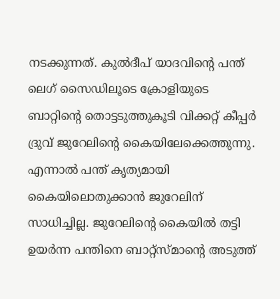നടക്കുന്നത്. കുല്‍ദീപ് യാദവിന്റെ പന്ത് ലെഗ് സൈഡിലൂടെ ക്രോളിയുടെ ബാറ്റിന്റെ തൊട്ടടുത്തുകൂടി വിക്കറ്റ് കീപ്പര്‍ ദ്രുവ് ജുറേലിന്റെ കൈയിലേക്കെത്തുന്നു. എന്നാല്‍ പന്ത് കൃത്യമായി കൈയിലൊതുക്കാന്‍ ജുറേലിന് സാധിച്ചില്ല. ജുറേലിന്റെ കൈയില്‍ തട്ടി ഉയര്‍ന്ന പന്തിനെ ബാറ്റ്‌സ്മാന്റെ അടുത്ത്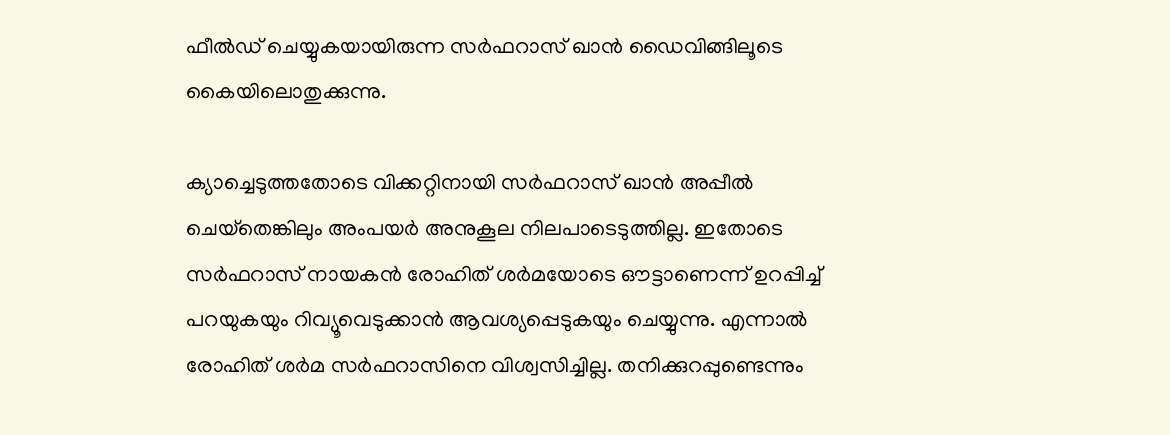ഫീല്‍ഡ് ചെയ്യുകയായിരുന്ന സര്‍ഫറാസ് ഖാന്‍ ഡൈവിങ്ങിലൂടെ കൈയിലൊതുക്കുന്നു.

ക്യാച്ചെടുത്തതോടെ വിക്കറ്റിനായി സര്‍ഫറാസ് ഖാന്‍ അപ്പീല്‍ ചെയ്‌തെങ്കിലും അംപയര്‍ അനുകൂല നിലപാടെടുത്തില്ല. ഇതോടെ സര്‍ഫറാസ് നായകന്‍ രോഹിത് ശര്‍മയോടെ ഔട്ടാണെന്ന് ഉറപ്പിച്ച് പറയുകയും റിവ്യൂവെടുക്കാന്‍ ആവശ്യപ്പെടുകയും ചെയ്യുന്നു. എന്നാല്‍ രോഹിത് ശര്‍മ സര്‍ഫറാസിനെ വിശ്വസിച്ചില്ല. തനിക്കുറപ്പുണ്ടെന്നും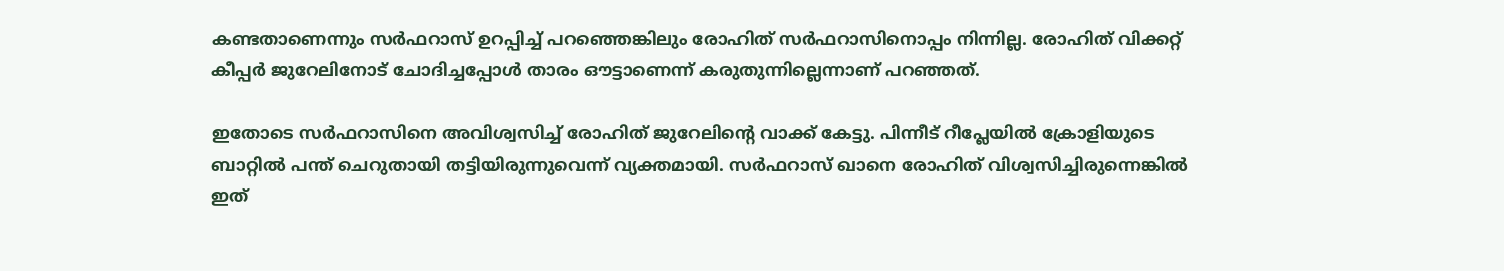കണ്ടതാണെന്നും സര്‍ഫറാസ് ഉറപ്പിച്ച് പറഞ്ഞെങ്കിലും രോഹിത് സര്‍ഫറാസിനൊപ്പം നിന്നില്ല. രോഹിത് വിക്കറ്റ് കീപ്പര്‍ ജുറേലിനോട് ചോദിച്ചപ്പോള്‍ താരം ഔട്ടാണെന്ന് കരുതുന്നില്ലെന്നാണ് പറഞ്ഞത്.

ഇതോടെ സര്‍ഫറാസിനെ അവിശ്വസിച്ച് രോഹിത് ജുറേലിന്റെ വാക്ക് കേട്ടു. പിന്നീട് റീപ്ലേയില്‍ ക്രോളിയുടെ ബാറ്റില്‍ പന്ത് ചെറുതായി തട്ടിയിരുന്നുവെന്ന് വ്യക്തമായി. സര്‍ഫറാസ് ഖാനെ രോഹിത് വിശ്വസിച്ചിരുന്നെങ്കില്‍ ഇത്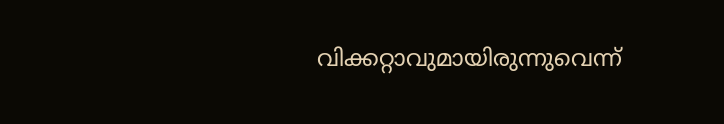വിക്കറ്റാവുമായിരുന്നുവെന്ന്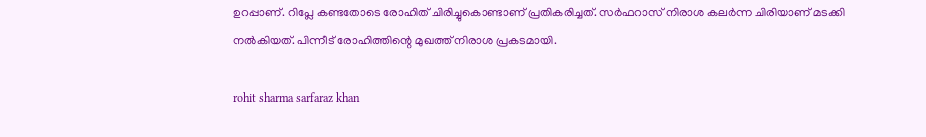ഉറപ്പാണ്. റിപ്ലേ കണ്ടതോടെ രോഹിത് ചിരിച്ചുകൊണ്ടാണ് പ്രതികരിച്ചത്. സര്‍ഫറാസ് നിരാശ കലര്‍ന്ന ചിരിയാണ് മടക്കി നല്‍കിയത്. പിന്നീട് രോഹിത്തിന്റെ മുഖത്ത് നിരാശ പ്രകടമായി.

rohit sharma sarfaraz khan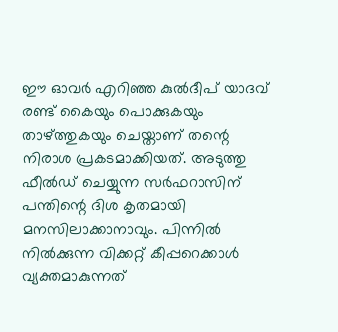ഈ ഓവര്‍ എറിഞ്ഞ കുല്‍ദീപ് യാദവ് രണ്ട് കൈയും പൊക്കുകയും താഴ്ത്തുകയും ചെയ്താണ് തന്റെ നിരാശ പ്രകടമാക്കിയത്. അടുത്തു ഫീല്‍ഡ് ചെയ്യുന്ന സര്‍ഫറാസിന് പന്തിന്റെ ദിശ കൃതമായി മനസിലാക്കാനാവും. പിന്നില്‍ നില്‍ക്കുന്ന വിക്കറ്റ് കീപ്പറെക്കാള്‍ വ്യക്തമാകുന്നത്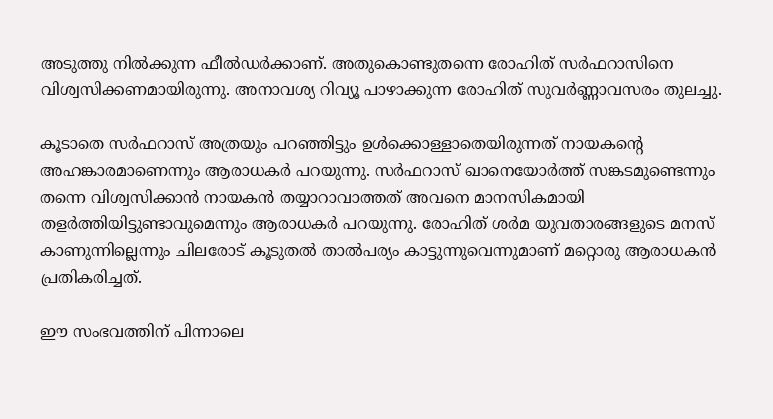അടുത്തു നില്‍ക്കുന്ന ഫീല്‍ഡര്‍ക്കാണ്. അതുകൊണ്ടുതന്നെ രോഹിത് സര്‍ഫറാസിനെ വിശ്വസിക്കണമായിരുന്നു. അനാവശ്യ റിവ്യൂ പാഴാക്കുന്ന രോഹിത് സുവര്‍ണ്ണാവസരം തുലച്ചു.

കൂടാതെ സര്‍ഫറാസ് അത്രയും പറഞ്ഞിട്ടും ഉള്‍ക്കൊള്ളാതെയിരുന്നത് നായകന്റെ അഹങ്കാരമാണെന്നും ആരാധകര്‍ പറയുന്നു. സര്‍ഫറാസ് ഖാനെയോര്‍ത്ത് സങ്കടമുണ്ടെന്നും തന്നെ വിശ്വസിക്കാന്‍ നായകന്‍ തയ്യാറാവാത്തത് അവനെ മാനസികമായി തളര്‍ത്തിയിട്ടുണ്ടാവുമെന്നും ആരാധകര്‍ പറയുന്നു. രോഹിത് ശര്‍മ യുവതാരങ്ങളുടെ മനസ് കാണുന്നില്ലെന്നും ചിലരോട് കൂടുതല്‍ താല്‍പര്യം കാട്ടുന്നുവെന്നുമാണ് മറ്റൊരു ആരാധകന്‍ പ്രതികരിച്ചത്.

ഈ സംഭവത്തിന് പിന്നാലെ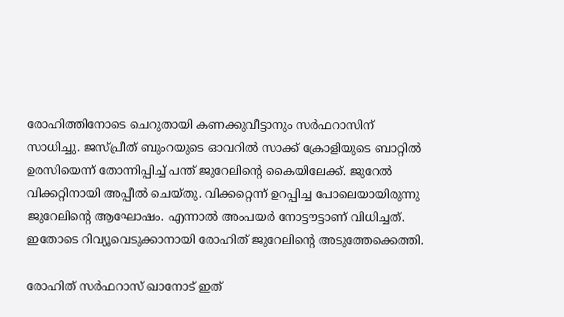രോഹിത്തിനോടെ ചെറുതായി കണക്കുവീട്ടാനും സര്‍ഫറാസിന് സാധിച്ചു. ജസ്പ്രീത് ബുംറയുടെ ഓവറില്‍ സാക്ക് ക്രോളിയുടെ ബാറ്റില്‍ ഉരസിയെന്ന് തോന്നിപ്പിച്ച് പന്ത് ജുറേലിന്റെ കൈയിലേക്ക്. ജുറേല്‍ വിക്കറ്റിനായി അപ്പീല്‍ ചെയ്തു. വിക്കറ്റെന്ന് ഉറപ്പിച്ച പോലെയായിരുന്നു ജുറേലിന്റെ ആഘോഷം. എന്നാല്‍ അംപയര്‍ നോട്ടൗട്ടാണ് വിധിച്ചത്. ഇതോടെ റിവ്യൂവെടുക്കാനായി രോഹിത് ജുറേലിന്റെ അടുത്തേക്കെത്തി.

രോഹിത് സര്‍ഫറാസ് ഖാനോട് ഇത്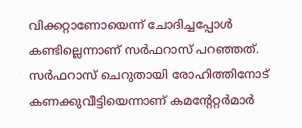വിക്കറ്റാണോയെന്ന് ചോദിച്ചപ്പോള്‍ കണ്ടില്ലെന്നാണ് സര്‍ഫറാസ് പറഞ്ഞത്. സര്‍ഫറാസ് ചെറുതായി രോഹിത്തിനോട് കണക്കുവീട്ടിയെന്നാണ് കമന്റേറ്റര്‍മാര്‍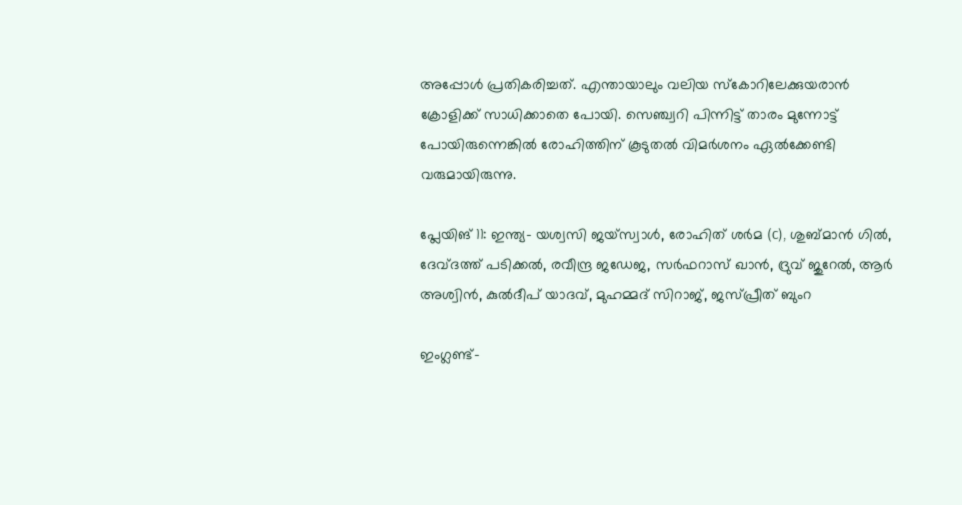അപ്പോള്‍ പ്രതികരിച്ചത്. എന്തായാലും വലിയ സ്‌കോറിലേക്കുയരാന്‍ ക്രോളിക്ക് സാധിക്കാതെ പോയി. സെഞ്ച്വറി പിന്നിട്ട് താരം മുന്നോട്ട് പോയിരുന്നെങ്കില്‍ രോഹിത്തിന് കൂടുതല്‍ വിമര്‍ശനം ഏല്‍ക്കേണ്ടി വരുമായിരുന്നു.

പ്ലേയിങ് 11: ഇന്ത്യ- യശ്വസി ജയ്സ്വാള്‍, രോഹിത് ശര്‍മ (c), ശുബ്മാന്‍ ഗില്‍, ദേവ്ദത്ത് പടിക്കല്‍, രവീന്ദ്ര ജഡേജ, സര്‍ഫറാസ് ഖാന്‍, ദ്രുവ് ജുറേല്‍, ആര്‍ അശ്വിന്‍, കുല്‍ദീപ് യാദവ്, മുഹമ്മദ് സിറാജ്, ജസ്പ്രീത് ബുംറ

ഇംഗ്ലണ്ട്-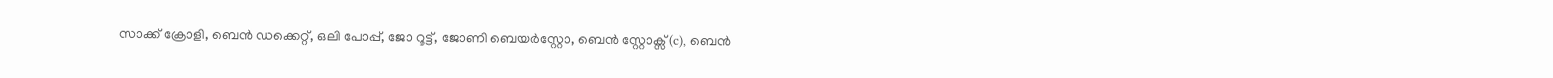സാക്ക് ക്രോളി, ബെന്‍ ഡക്കെറ്റ്, ഒലി പോപ്പ്, ജോ റൂട്ട്, ജോണി ബെയര്‍സ്റ്റോ, ബെന്‍ സ്റ്റോക്സ് (c), ബെന്‍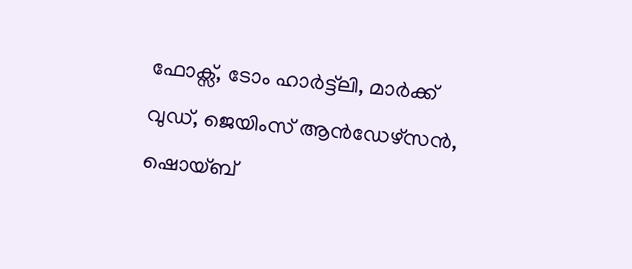ഫോക്സ്, ടോം ഹാര്‍ട്ട്ലി, മാര്‍ക്ക് വുഡ്, ജെയിംസ് ആന്‍ഡേഴ്സന്‍, ഷൊയ്ബ്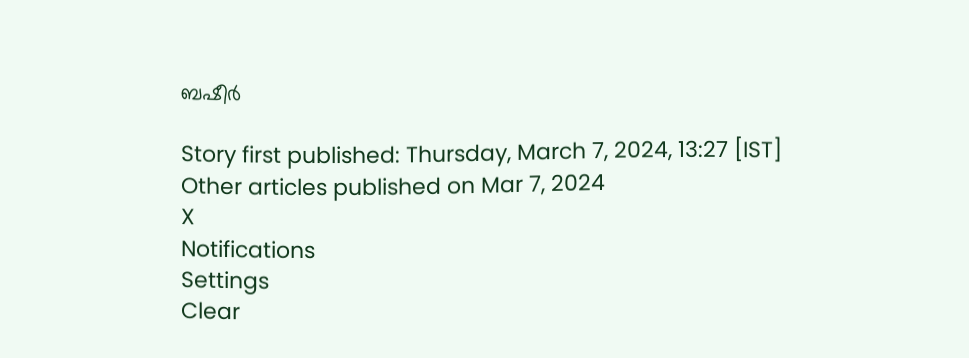ബഷീര്‍

Story first published: Thursday, March 7, 2024, 13:27 [IST]
Other articles published on Mar 7, 2024
X
Notifications
Settings
Clear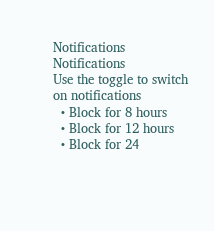Notifications
Notifications
Use the toggle to switch on notifications
  • Block for 8 hours
  • Block for 12 hours
  • Block for 24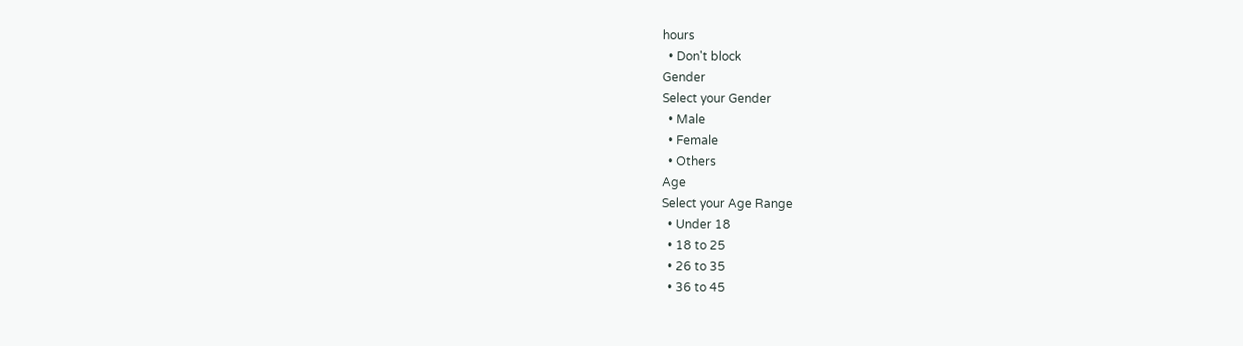hours
  • Don't block
Gender
Select your Gender
  • Male
  • Female
  • Others
Age
Select your Age Range
  • Under 18
  • 18 to 25
  • 26 to 35
  • 36 to 45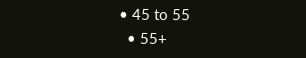• 45 to 55
  • 55+